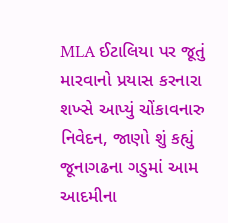MLA ઈટાલિયા પર જૂતું મારવાનો પ્રયાસ કરનારા શખ્સે આપ્યું ચોંકાવનારુ નિવેદન, જાણો શું કહ્યું
જૂનાગઢના ગડુમાં આમ આદમીના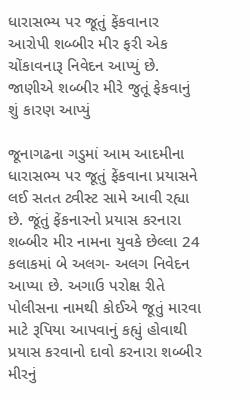ધારાસભ્ય પર જૂતું ફેંકવાનાર આરોપી શબ્બીર મીર ફરી એક ચોંકાવનારૂ નિવેદન આપ્યું છે. જાણીએ શબ્બીર મીરે જુતૂં ફેકવાનું શું કારણ આપ્યું

જૂનાગઢના ગડુમાં આમ આદમીના ધારાસભ્ય પર જૂતું ફેંકવાના પ્રયાસને લઈ સતત ટ્વીસ્ટ સામે આવી રહ્યા છે. જૂંતું ફેંકનારનો પ્રયાસ કરનારા શબ્બીર મીર નામના યુવકે છેલ્લા 24 કલાકમાં બે અલગ- અલગ નિવેદન આપ્યા છે. અગાઉ પરોક્ષ રીતે પોલીસના નામથી કોઈએ જૂતું મારવા માટે રૂપિયા આપવાનું કહ્યું હોવાથી પ્રયાસ કરવાનો દાવો કરનારા શબ્બીર મીરનું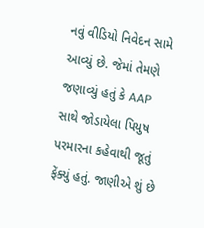નવું વીડિયો નિવેદન સામે આવ્યું છે. જેમાં તેમણે જણાવ્યું હતું કે AAP સાથે જોડાયેલા પિયુષ પરમારના કહેવાથી જૂતું ફેંક્યું હતું. જાણીએ શું છે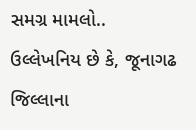સમગ્ર મામલો..
ઉલ્લેખનિય છે કે, જૂનાગઢ જિલ્લાના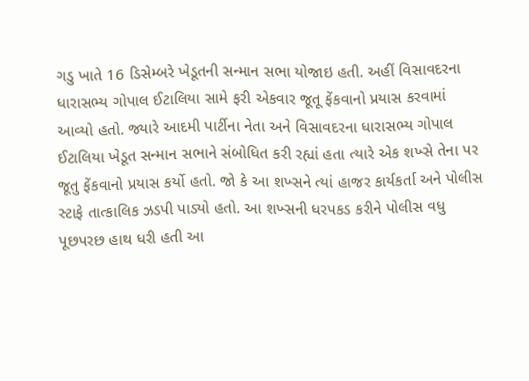ગડુ ખાતે 16 ડિસેમ્બરે ખેડૂતની સન્માન સભા યોજાઇ હતી. અહીં વિસાવદરના ધારાસભ્ય ગોપાલ ઈટાલિયા સામે ફરી એકવાર જૂતૂ ફેંકવાનો પ્રયાસ કરવામાં આવ્યો હતો. જ્યારે આદમી પાર્ટીના નેતા અને વિસાવદરના ધારાસભ્ય ગોપાલ ઈટાલિયા ખેડૂત સન્માન સભાને સંબોધિત કરી રહ્યાં હતા ત્યારે એક શખ્સે તેના પર જૂતુ ફેંકવાનો પ્રયાસ કર્યો હતો. જો કે આ શખ્સને ત્યાં હાજર કાર્યકર્તા અને પોલીસ સ્ટાફે તાત્કાલિક ઝડપી પાડ્યો હતો. આ શખ્સની ધરપકડ કરીને પોલીસ વધુ પૂછપરછ હાથ ધરી હતી આ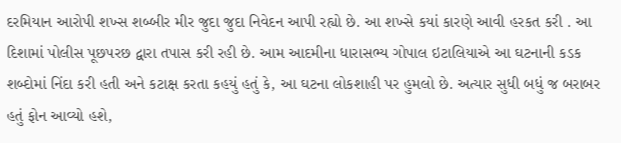દરમિયાન આરોપી શખ્સ શબ્બીર મીર જુદા જુદા નિવેદન આપી રહ્યો છે. આ શખ્સે કયાં કારણે આવી હરકત કરી . આ દિશામાં પોલીસ પૂછપરછ દ્વારા તપાસ કરી રહી છે. આમ આદમીના ધારાસભ્ય ગોપાલ ઇટાલિયાએ આ ઘટનાની કડક શબ્દોમાં નિંદા કરી હતી અને કટાક્ષ કરતા કહયું હતું કે, આ ઘટના લોકશાહી પર હુમલો છે. અત્યાર સુધી બધું જ બરાબર હતું ફોન આવ્યો હશે,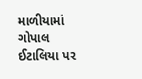માળીયામાં ગોપાલ ઈટાલિયા પર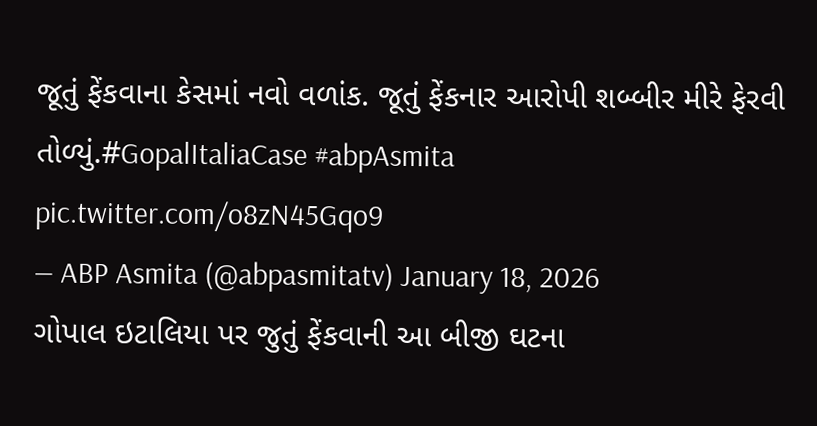જૂતું ફેંકવાના કેસમાં નવો વળાંક. જૂતું ફેંકનાર આરોપી શબ્બીર મીરે ફેરવી તોળ્યું.#GopalItaliaCase #abpAsmita pic.twitter.com/o8zN45Gqo9
— ABP Asmita (@abpasmitatv) January 18, 2026
ગોપાલ ઇટાલિયા પર જુતું ફેંકવાની આ બીજી ઘટના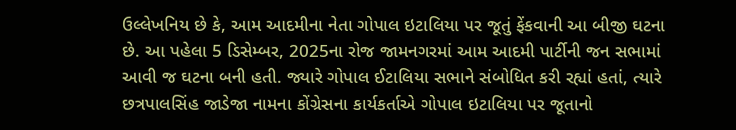ઉલ્લેખનિય છે કે, આમ આદમીના નેતા ગોપાલ ઇટાલિયા પર જૂતું ફેંકવાની આ બીજી ઘટના છે. આ પહેલા 5 ડિસેમ્બર, 2025ના રોજ જામનગરમાં આમ આદમી પાર્ટીની જન સભામાં આવી જ ઘટના બની હતી. જ્યારે ગોપાલ ઈટાલિયા સભાને સંબોધિત કરી રહ્યાં હતાં, ત્યારે છત્રપાલસિંહ જાડેજા નામના કોંગ્રેસના કાર્યકર્તાએ ગોપાલ ઇટાલિયા પર જૂતાનો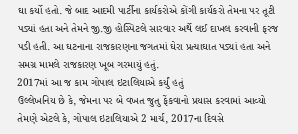ઘા કર્યો હતો. જે બાદ આદમી પાર્ટીના કાર્યકરોએ કોંગી કાર્યકરો તેમના પર તૂટી પડ્યાં હતા અને તેમને જી.જી હોસ્પિટલે સારવાર અર્થે લઈ દાખલ કરવાની ફરજ પડી હતી. આ ઘટનાના રાજકારણના જગતમાં ઘેરા પ્રત્યાઘાત પડ્યાં હતા અને સમગ્ર મામલે રાજકારણ ખૂબ ગરમાયું હતું.
2017માં આ જ કામ ગોપાલ ઇટાલિયાએ કર્યું હતું
ઉલ્લેખનિય છે કે, જેમના પર બે વખત જુતુ ફેંકવાનો પ્રયાસ કરવામાં આવ્યો તેમણે એટલે કે, ગોપાલ ઇટાલિયાએ 2 માર્ચ, 2017ના દિવસે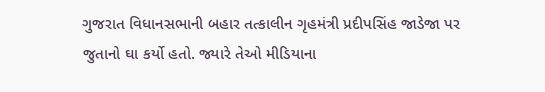ગુજરાત વિધાનસભાની બહાર તત્કાલીન ગૃહમંત્રી પ્રદીપસિંહ જાડેજા પર જુતાનો ઘા કર્યો હતો. જ્યારે તેઓ મીડિયાના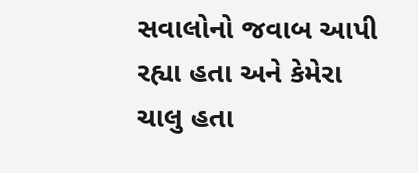સવાલોનો જવાબ આપી રહ્યા હતા અને કેમેરા ચાલુ હતા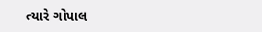ત્યારે ગોપાલ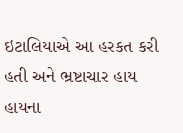ઇટાલિયાએ આ હરકત કરી હતી અને ભ્રષ્ટાચાર હાય હાયના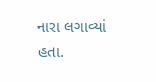નારા લગાવ્યાં હતા.